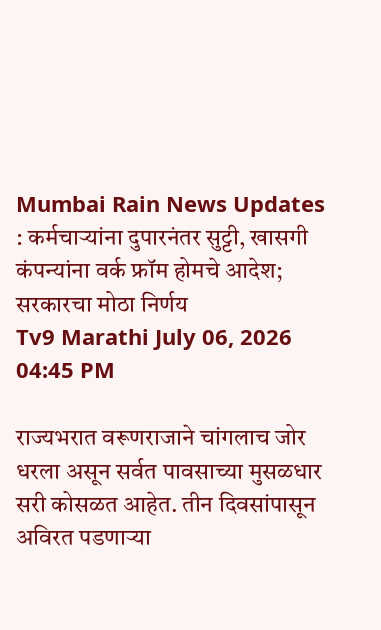Mumbai Rain News Updates : कर्मचाऱ्यांना दुपारनंतर सुट्टी, खासगी कंपन्यांना वर्क फ्रॉम होमचे आदेश; सरकारचा मोठा निर्णय
Tv9 Marathi July 06, 2026 04:45 PM

राज्यभरात वरूणराजाने चांगलाच जोर धरला असून सर्वत पावसाच्या मुसळधार सरी कोसळत आहेत. तीन दिवसांपासून अविरत पडणाऱ्या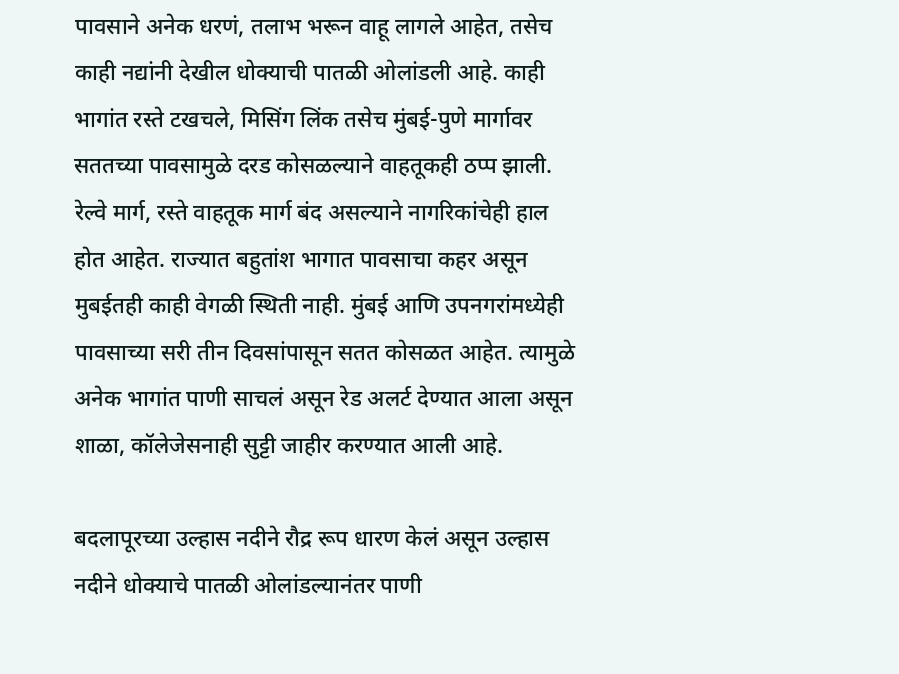पावसाने अनेक धरणं, तलाभ भरून वाहू लागले आहेत, तसेच काही नद्यांनी देखील धोक्याची पातळी ओलांडली आहे. काही भागांत रस्ते टखचले, मिसिंग लिंक तसेच मुंबई-पुणे मार्गावर सततच्या पावसामुळे दरड कोसळल्याने वाहतूकही ठप्प झाली. रेल्वे मार्ग, रस्ते वाहतूक मार्ग बंद असल्याने नागरिकांचेही हाल होत आहेत. राज्यात बहुतांश भागात पावसाचा कहर असून मुबईतही काही वेगळी स्थिती नाही. मुंबई आणि उपनगरांमध्येही पावसाच्या सरी तीन दिवसांपासून सतत कोसळत आहेत. त्यामुळे अनेक भागांत पाणी साचलं असून रेड अलर्ट देण्यात आला असून शाळा, कॉलेजेसनाही सुट्टी जाहीर करण्यात आली आहे.

बदलापूरच्या उल्हास नदीने रौद्र रूप धारण केलं असून उल्हास नदीने धोक्याचे पातळी ओलांडल्यानंतर पाणी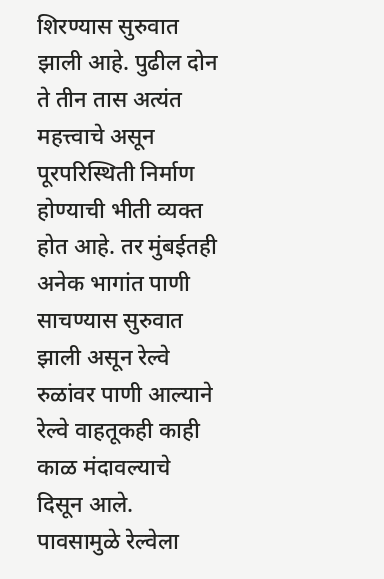शिरण्यास सुरुवात झाली आहे. पुढील दोन ते तीन तास अत्यंत महत्त्वाचे असून पूरपरिस्थिती निर्माण होण्याची भीती व्यक्त होत आहे. तर मुंबईतही अनेक भागांत पाणी साचण्यास सुरुवात झाली असून रेल्वे रुळांवर पाणी आल्याने रेल्वे वाहतूकही काही काळ मंदावल्याचे दिसून आले. पावसामुळे रेल्वेला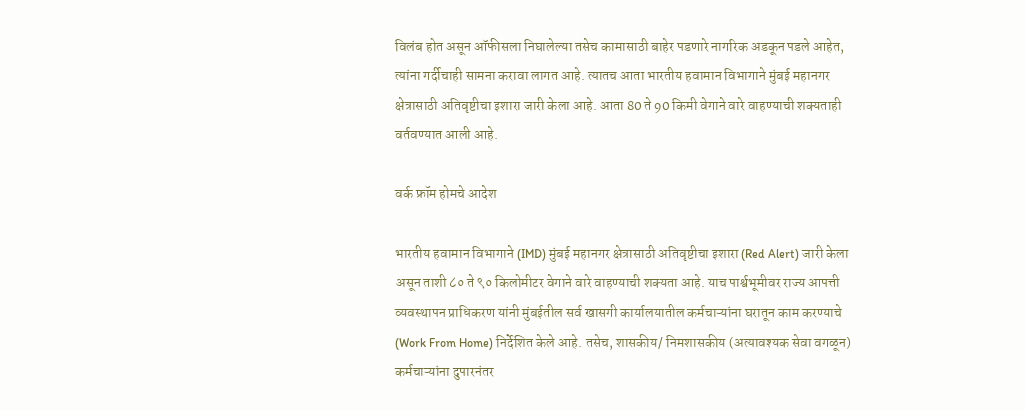विलंब होत असून ऑफीसला निघालेल्या तसेच कामासाठी बाहेर पडणारे नागरिक अडकून पडले आहेत, त्यांना गर्दीचाही सामना करावा लागत आहे. त्यातच आता भारतीय हवामान विभागाने मुंबई महानगर क्षेत्रासाठी अतिवृष्टीचा इशारा जारी केला आहे. आता 80 ते 90 किमी वेगाने वारे वाहण्याची शक्यताही वर्तवण्यात आली आहे.

वर्क फ्रॉम होमचे आदेश

भारतीय हवामान विभागाने (IMD) मुंबई महानगर क्षेत्रासाठी अतिवृष्टीचा इशारा (Red Alert) जारी केला असून ताशी ८० ते ९० किलोमीटर वेगाने वारे वाहण्याची शक्यता आहे. याच पार्श्वभूमीवर राज्य आपत्ती व्यवस्थापन प्राधिकरण यांनी मुंबईतील सर्व खासगी कार्यालयातील कर्मचाऱ्यांना घरातून काम करण्याचे (Work From Home) निर्देशित केले आहे. तसेच, शासकीय/ निमशासकीय (अत्यावश्यक सेवा वगळून) कर्मचाऱ्यांना दुपारनंतर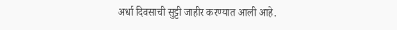अर्धा दिवसाची सुट्टी जाहीर करण्यात आली आहे.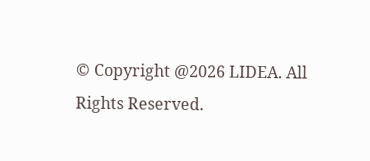© Copyright @2026 LIDEA. All Rights Reserved.